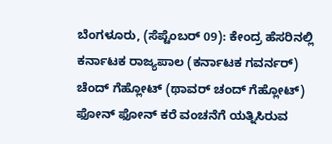ಬೆಂಗಳೂರು, (ಸೆಪ್ಟೆಂಬರ್ 09): ಕೇಂದ್ರ ಹೆಸರಿನಲ್ಲಿ ಕರ್ನಾಟಕ ರಾಜ್ಯಪಾಲ (ಕರ್ನಾಟಕ ಗವರ್ನರ್) ಚೆಂದ್ ಗೆಹ್ಲೋಟ್ (ಥಾವರ್ ಚಂದ್ ಗೆಹ್ಲೋಟ್) ಫೋನ್ ಫೋನ್ ಕರೆ ವಂಚನೆಗೆ ಯತ್ನಿಸಿರುವ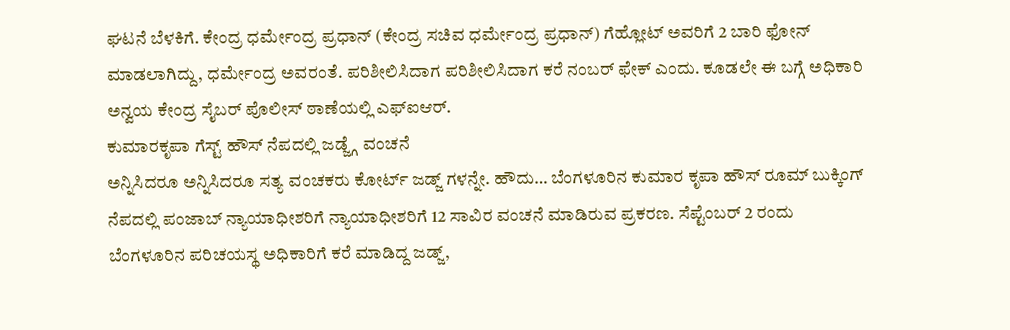ಘಟನೆ ಬೆಳಕಿಗೆ. ಕೇಂದ್ರ ಧರ್ಮೇಂದ್ರ ಪ್ರಧಾನ್ (ಕೇಂದ್ರ ಸಚಿವ ಧರ್ಮೇಂದ್ರ ಪ್ರಧಾನ್) ಗೆಹ್ಲೋಟ್ ಅವರಿಗೆ 2 ಬಾರಿ ಫೋನ್ ಮಾಡಲಾಗಿದ್ದು, ಧರ್ಮೇಂದ್ರ ಅವರಂತೆ. ಪರಿಶೀಲಿಸಿದಾಗ ಪರಿಶೀಲಿಸಿದಾಗ ಕರೆ ನಂಬರ್ ಫೇಕ್ ಎಂದು. ಕೂಡಲೇ ಈ ಬಗ್ಗೆ ಅಧಿಕಾರಿ ಅನ್ವಯ ಕೇಂದ್ರ ಸೈಬರ್ ಪೊಲೀಸ್ ಠಾಣೆಯಲ್ಲಿ ಎಫ್ಐಆರ್.
ಕುಮಾರಕೃಪಾ ಗೆಸ್ಟ್ ಹೌಸ್ ನೆಪದಲ್ಲಿ ಜಡ್ಜ್ಗೆ ವಂಚನೆ
ಅನ್ನಿಸಿದರೂ ಅನ್ನಿಸಿದರೂ ಸತ್ಯ ವಂಚಕರು ಕೋರ್ಟ್ ಜಡ್ಜ್ ಗಳನ್ನೇ. ಹೌದು… ಬೆಂಗಳೂರಿನ ಕುಮಾರ ಕೃಪಾ ಹೌಸ್ ರೂಮ್ ಬುಕ್ಕಿಂಗ್ ನೆಪದಲ್ಲಿ ಪಂಜಾಬ್ ನ್ಯಾಯಾಧೀಶರಿಗೆ ನ್ಯಾಯಾಧೀಶರಿಗೆ 12 ಸಾವಿರ ವಂಚನೆ ಮಾಡಿರುವ ಪ್ರಕರಣ. ಸೆಪ್ಟೆಂಬರ್ 2 ರಂದು ಬೆಂಗಳೂರಿನ ಪರಿಚಯಸ್ಥ ಅಧಿಕಾರಿಗೆ ಕರೆ ಮಾಡಿದ್ದ ಜಡ್ಜ್,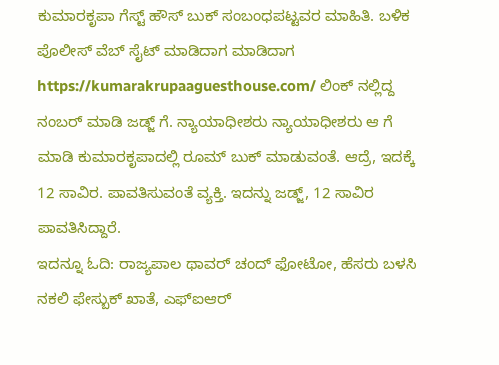ಕುಮಾರಕೃಪಾ ಗೆಸ್ಟ್ ಹೌಸ್ ಬುಕ್ ಸಂಬಂಧಪಟ್ಟವರ ಮಾಹಿತಿ. ಬಳಿಕ ಪೊಲೀಸ್ ವೆಬ್ ಸೈಟ್ ಮಾಡಿದಾಗ ಮಾಡಿದಾಗ https://kumarakrupaaguesthouse.com/ ಲಿಂಕ್ ನಲ್ಲಿದ್ದ ನಂಬರ್ ಮಾಡಿ ಜಡ್ಜ್ ಗೆ. ನ್ಯಾಯಾಧೀಶರು ನ್ಯಾಯಾಧೀಶರು ಆ ಗೆ ಮಾಡಿ ಕುಮಾರಕೃಪಾದಲ್ಲಿ ರೂಮ್ ಬುಕ್ ಮಾಡುವಂತೆ. ಆದ್ರೆ, ಇದಕ್ಕೆ 12 ಸಾವಿರ. ಪಾವತಿಸುವಂತೆ ವ್ಯಕ್ತಿ. ಇದನ್ನು ಜಡ್ಜ್, 12 ಸಾವಿರ ಪಾವತಿಸಿದ್ದಾರೆ.
ಇದನ್ನೂ ಓದಿ: ರಾಜ್ಯಪಾಲ ಥಾವರ್ ಚಂದ್ ಫೋಟೋ, ಹೆಸರು ಬಳಸಿ ನಕಲಿ ಫೇಸ್ಬುಕ್ ಖಾತೆ, ಎಫ್ಐಆರ್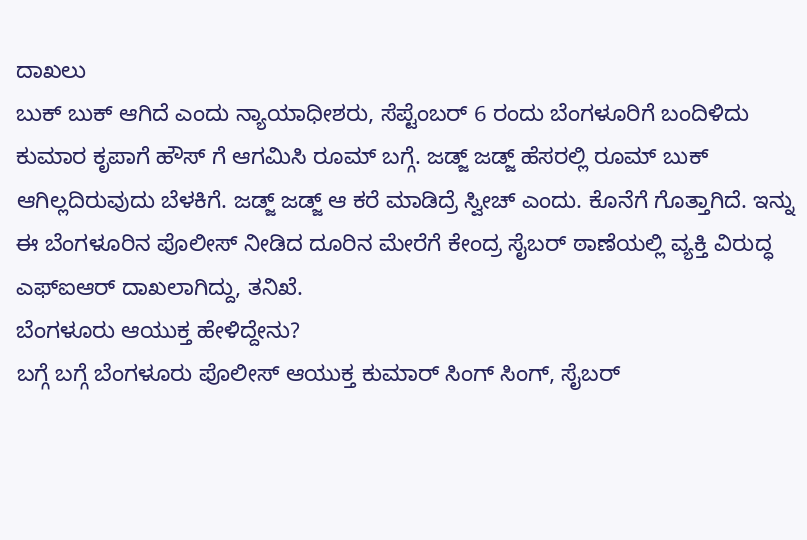ದಾಖಲು
ಬುಕ್ ಬುಕ್ ಆಗಿದೆ ಎಂದು ನ್ಯಾಯಾಧೀಶರು, ಸೆಪ್ಟೆಂಬರ್ 6 ರಂದು ಬೆಂಗಳೂರಿಗೆ ಬಂದಿಳಿದು ಕುಮಾರ ಕೃಪಾಗೆ ಹೌಸ್ ಗೆ ಆಗಮಿಸಿ ರೂಮ್ ಬಗ್ಗೆ. ಜಡ್ಜ್ ಜಡ್ಜ್ ಹೆಸರಲ್ಲಿ ರೂಮ್ ಬುಕ್ ಆಗಿಲ್ಲದಿರುವುದು ಬೆಳಕಿಗೆ. ಜಡ್ಜ್ ಜಡ್ಜ್ ಆ ಕರೆ ಮಾಡಿದ್ರೆ ಸ್ವೀಚ್ ಎಂದು. ಕೊನೆಗೆ ಗೊತ್ತಾಗಿದೆ. ಇನ್ನು ಈ ಬೆಂಗಳೂರಿನ ಪೊಲೀಸ್ ನೀಡಿದ ದೂರಿನ ಮೇರೆಗೆ ಕೇಂದ್ರ ಸೈಬರ್ ಠಾಣೆಯಲ್ಲಿ ವ್ಯಕ್ತಿ ವಿರುದ್ಧ ಎಫ್ಐಆರ್ ದಾಖಲಾಗಿದ್ದು, ತನಿಖೆ.
ಬೆಂಗಳೂರು ಆಯುಕ್ತ ಹೇಳಿದ್ದೇನು?
ಬಗ್ಗೆ ಬಗ್ಗೆ ಬೆಂಗಳೂರು ಪೊಲೀಸ್ ಆಯುಕ್ತ ಕುಮಾರ್ ಸಿಂಗ್ ಸಿಂಗ್, ಸೈಬರ್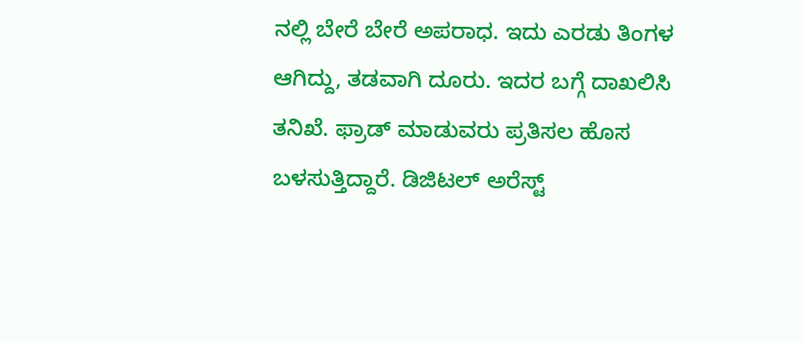ನಲ್ಲಿ ಬೇರೆ ಬೇರೆ ಅಪರಾಧ. ಇದು ಎರಡು ತಿಂಗಳ ಆಗಿದ್ದು, ತಡವಾಗಿ ದೂರು. ಇದರ ಬಗ್ಗೆ ದಾಖಲಿಸಿ ತನಿಖೆ. ಫ್ರಾಡ್ ಮಾಡುವರು ಪ್ರತಿಸಲ ಹೊಸ ಬಳಸುತ್ತಿದ್ದಾರೆ. ಡಿಜಿಟಲ್ ಅರೆಸ್ಟ್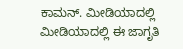ಕಾಮನ್. ಮೀಡಿಯಾದಲ್ಲಿ ಮೀಡಿಯಾದಲ್ಲಿ ಈ ಜಾಗೃತಿ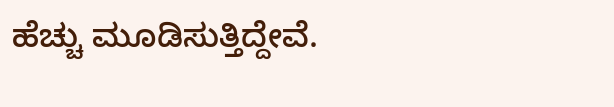ಹೆಚ್ಚು ಮೂಡಿಸುತ್ತಿದ್ದೇವೆ.